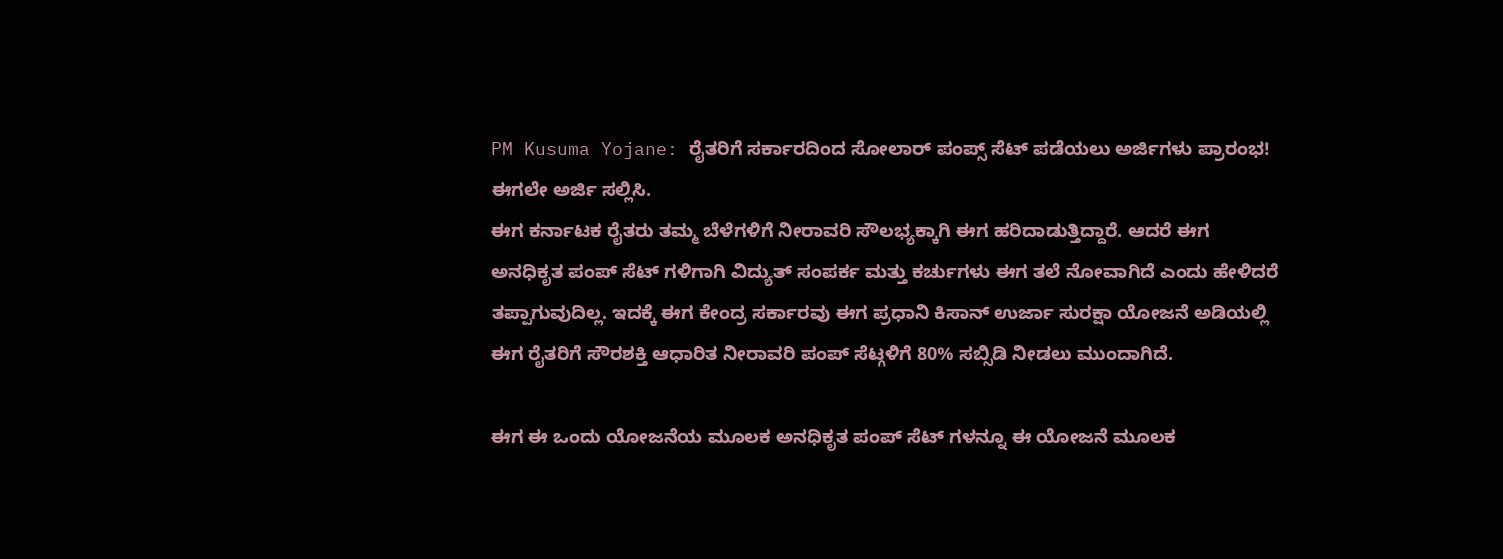PM Kusuma Yojane: ರೈತರಿಗೆ ಸರ್ಕಾರದಿಂದ ಸೋಲಾರ್ ಪಂಪ್ಸ್ ಸೆಟ್ ಪಡೆಯಲು ಅರ್ಜಿಗಳು ಪ್ರಾರಂಭ! ಈಗಲೇ ಅರ್ಜಿ ಸಲ್ಲಿಸಿ.
ಈಗ ಕರ್ನಾಟಕ ರೈತರು ತಮ್ಮ ಬೆಳೆಗಳಿಗೆ ನೀರಾವರಿ ಸೌಲಭ್ಯಕ್ಕಾಗಿ ಈಗ ಹರಿದಾಡುತ್ತಿದ್ದಾರೆ. ಆದರೆ ಈಗ ಅನಧಿಕೃತ ಪಂಪ್ ಸೆಟ್ ಗಳಿಗಾಗಿ ವಿದ್ಯುತ್ ಸಂಪರ್ಕ ಮತ್ತು ಕರ್ಚುಗಳು ಈಗ ತಲೆ ನೋವಾಗಿದೆ ಎಂದು ಹೇಳಿದರೆ ತಪ್ಪಾಗುವುದಿಲ್ಲ. ಇದಕ್ಕೆ ಈಗ ಕೇಂದ್ರ ಸರ್ಕಾರವು ಈಗ ಪ್ರಧಾನಿ ಕಿಸಾನ್ ಉರ್ಜಾ ಸುರಕ್ಷಾ ಯೋಜನೆ ಅಡಿಯಲ್ಲಿ ಈಗ ರೈತರಿಗೆ ಸೌರಶಕ್ತಿ ಆಧಾರಿತ ನೀರಾವರಿ ಪಂಪ್ ಸೆಟ್ಗಳಿಗೆ 80% ಸಬ್ಸಿಡಿ ನೀಡಲು ಮುಂದಾಗಿದೆ.

ಈಗ ಈ ಒಂದು ಯೋಜನೆಯ ಮೂಲಕ ಅನಧಿಕೃತ ಪಂಪ್ ಸೆಟ್ ಗಳನ್ನೂ ಈ ಯೋಜನೆ ಮೂಲಕ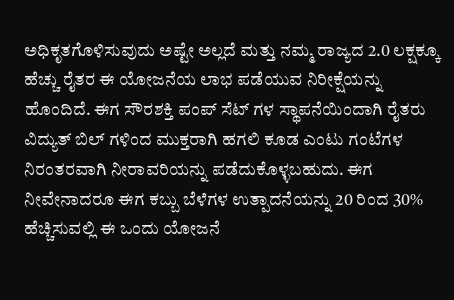ಅಧಿಕೃತಗೊಳಿಸುವುದು ಅಷ್ಟೇ ಅಲ್ಲದೆ ಮತ್ತು ನಮ್ಮ ರಾಜ್ಯದ 2.0 ಲಕ್ಷಕ್ಕೂ ಹೆಚ್ಚು ರೈತರ ಈ ಯೋಜನೆಯ ಲಾಭ ಪಡೆಯುವ ನಿರೀಕ್ಷೆಯನ್ನು ಹೊಂದಿದೆ. ಈಗ ಸೌರಶಕ್ತಿ ಪಂಪ್ ಸೆಟ್ ಗಳ ಸ್ಥಾಪನೆಯಿಂದಾಗಿ ರೈತರು ವಿದ್ಯುತ್ ಬಿಲ್ ಗಳಿಂದ ಮುಕ್ತರಾಗಿ ಹಗಲಿ ಕೂಡ ಎಂಟು ಗಂಟೆಗಳ ನಿರಂತರವಾಗಿ ನೀರಾವರಿಯನ್ನು ಪಡೆದುಕೊಳ್ಳಬಹುದು. ಈಗ ನೀವೇನಾದರೂ ಈಗ ಕಬ್ಬು ಬೆಳೆಗಳ ಉತ್ಪಾದನೆಯನ್ನು 20 ರಿಂದ 30% ಹೆಚ್ಚಿಸುವಲ್ಲಿ ಈ ಒಂದು ಯೋಜನೆ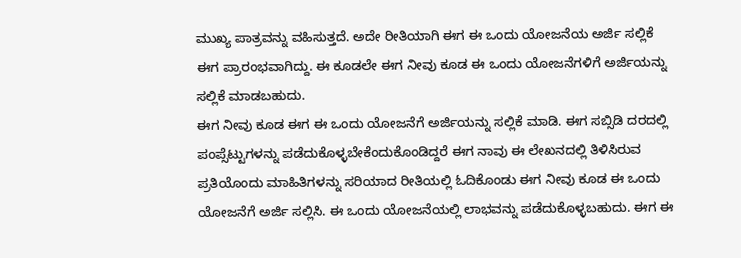ಮುಖ್ಯ ಪಾತ್ರವನ್ನು ವಹಿಸುತ್ತದೆ. ಅದೇ ರೀತಿಯಾಗಿ ಈಗ ಈ ಒಂದು ಯೋಜನೆಯ ಅರ್ಜಿ ಸಲ್ಲಿಕೆ ಈಗ ಪ್ರಾರಂಭವಾಗಿದ್ದು. ಈ ಕೂಡಲೇ ಈಗ ನೀವು ಕೂಡ ಈ ಒಂದು ಯೋಜನೆಗಳಿಗೆ ಅರ್ಜಿಯನ್ನು ಸಲ್ಲಿಕೆ ಮಾಡಬಹುದು.
ಈಗ ನೀವು ಕೂಡ ಈಗ ಈ ಒಂದು ಯೋಜನೆಗೆ ಅರ್ಜಿಯನ್ನು ಸಲ್ಲಿಕೆ ಮಾಡಿ. ಈಗ ಸಬ್ಸಿಡಿ ದರದಲ್ಲಿ ಪಂಪ್ಸೆಟ್ಟುಗಳನ್ನು ಪಡೆದುಕೊಳ್ಳಬೇಕೆಂದುಕೊಂಡಿದ್ದರೆ ಈಗ ನಾವು ಈ ಲೇಖನದಲ್ಲಿ ತಿಳಿಸಿರುವ ಪ್ರತಿಯೊಂದು ಮಾಹಿತಿಗಳನ್ನು ಸರಿಯಾದ ರೀತಿಯಲ್ಲಿ ಓದಿಕೊಂಡು ಈಗ ನೀವು ಕೂಡ ಈ ಒಂದು ಯೋಜನೆಗೆ ಅರ್ಜಿ ಸಲ್ಲಿಸಿ. ಈ ಒಂದು ಯೋಜನೆಯಲ್ಲಿ ಲಾಭವನ್ನು ಪಡೆದುಕೊಳ್ಳಬಹುದು. ಈಗ ಈ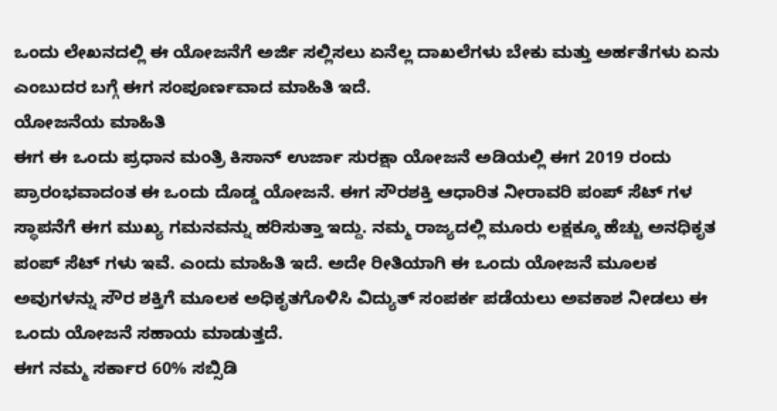ಒಂದು ಲೇಖನದಲ್ಲಿ ಈ ಯೋಜನೆಗೆ ಅರ್ಜಿ ಸಲ್ಲಿಸಲು ಏನೆಲ್ಲ ದಾಖಲೆಗಳು ಬೇಕು ಮತ್ತು ಅರ್ಹತೆಗಳು ಏನು ಎಂಬುದರ ಬಗ್ಗೆ ಈಗ ಸಂಪೂರ್ಣವಾದ ಮಾಹಿತಿ ಇದೆ.
ಯೋಜನೆಯ ಮಾಹಿತಿ
ಈಗ ಈ ಒಂದು ಪ್ರಧಾನ ಮಂತ್ರಿ ಕಿಸಾನ್ ಉರ್ಜಾ ಸುರಕ್ಷಾ ಯೋಜನೆ ಅಡಿಯಲ್ಲಿ ಈಗ 2019 ರಂದು ಪ್ರಾರಂಭವಾದಂತ ಈ ಒಂದು ದೊಡ್ಡ ಯೋಜನೆ. ಈಗ ಸೌರಶಕ್ತಿ ಆಧಾರಿತ ನೀರಾವರಿ ಪಂಪ್ ಸೆಟ್ ಗಳ ಸ್ಥಾಪನೆಗೆ ಈಗ ಮುಖ್ಯ ಗಮನವನ್ನು ಹರಿಸುತ್ತಾ ಇದ್ದು. ನಮ್ಮ ರಾಜ್ಯದಲ್ಲಿ ಮೂರು ಲಕ್ಷಕ್ಕೂ ಹೆಚ್ಚು ಅನಧಿಕೃತ ಪಂಪ್ ಸೆಟ್ ಗಳು ಇವೆ. ಎಂದು ಮಾಹಿತಿ ಇದೆ. ಅದೇ ರೀತಿಯಾಗಿ ಈ ಒಂದು ಯೋಜನೆ ಮೂಲಕ ಅವುಗಳನ್ನು ಸೌರ ಶಕ್ತಿಗೆ ಮೂಲಕ ಅಧಿಕೃತಗೊಳಿಸಿ ವಿದ್ಯುತ್ ಸಂಪರ್ಕ ಪಡೆಯಲು ಅವಕಾಶ ನೀಡಲು ಈ ಒಂದು ಯೋಜನೆ ಸಹಾಯ ಮಾಡುತ್ತದೆ.
ಈಗ ನಮ್ಮ ಸರ್ಕಾರ 60% ಸಬ್ಸಿಡಿ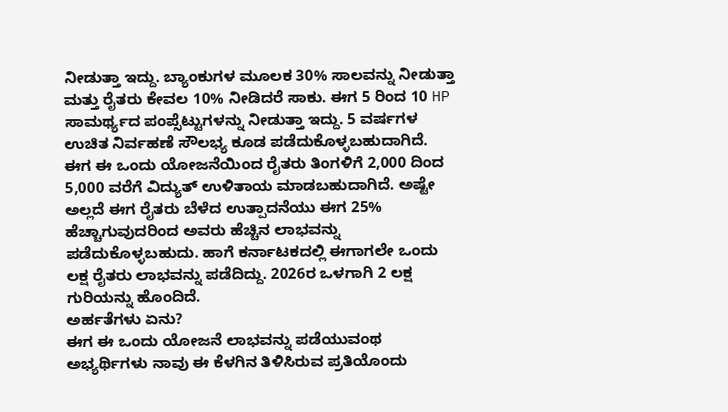ನೀಡುತ್ತಾ ಇದ್ದು. ಬ್ಯಾಂಕುಗಳ ಮೂಲಕ 30% ಸಾಲವನ್ನು ನೀಡುತ್ತಾ ಮತ್ತು ರೈತರು ಕೇವಲ 10% ನೀಡಿದರೆ ಸಾಕು. ಈಗ 5 ರಿಂದ 10 HP ಸಾಮರ್ಥ್ಯದ ಪಂಪ್ಸೆಟ್ಟುಗಳನ್ನು ನೀಡುತ್ತಾ ಇದ್ದು. 5 ವರ್ಷಗಳ ಉಚಿತ ನಿರ್ವಹಣೆ ಸೌಲಭ್ಯ ಕೂಡ ಪಡೆದುಕೊಳ್ಳಬಹುದಾಗಿದೆ. ಈಗ ಈ ಒಂದು ಯೋಜನೆಯಿಂದ ರೈತರು ತಿಂಗಳಿಗೆ 2,000 ದಿಂದ 5,000 ವರೆಗೆ ವಿದ್ಯುತ್ ಉಳಿತಾಯ ಮಾಡಬಹುದಾಗಿದೆ. ಅಷ್ಟೇ ಅಲ್ಲದೆ ಈಗ ರೈತರು ಬೆಳೆದ ಉತ್ಪಾದನೆಯು ಈಗ 25% ಹೆಚ್ಚಾಗುವುದರಿಂದ ಅವರು ಹೆಚ್ಚಿನ ಲಾಭವನ್ನು ಪಡೆದುಕೊಳ್ಳಬಹುದು. ಹಾಗೆ ಕರ್ನಾಟಕದಲ್ಲಿ ಈಗಾಗಲೇ ಒಂದು ಲಕ್ಷ ರೈತರು ಲಾಭವನ್ನು ಪಡೆದಿದ್ದು. 2026ರ ಒಳಗಾಗಿ 2 ಲಕ್ಷ ಗುರಿಯನ್ನು ಹೊಂದಿದೆ.
ಅರ್ಹತೆಗಳು ಏನು?
ಈಗ ಈ ಒಂದು ಯೋಜನೆ ಲಾಭವನ್ನು ಪಡೆಯುವಂಥ ಅಭ್ಯರ್ಥಿಗಳು ನಾವು ಈ ಕೆಳಗಿನ ತಿಳಿಸಿರುವ ಪ್ರತಿಯೊಂದು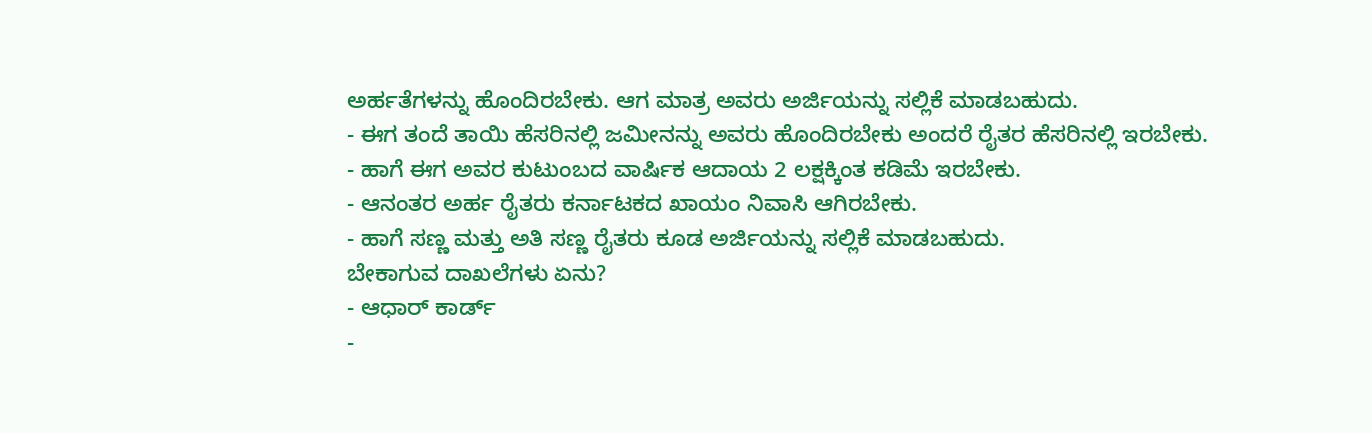ಅರ್ಹತೆಗಳನ್ನು ಹೊಂದಿರಬೇಕು. ಆಗ ಮಾತ್ರ ಅವರು ಅರ್ಜಿಯನ್ನು ಸಲ್ಲಿಕೆ ಮಾಡಬಹುದು.
- ಈಗ ತಂದೆ ತಾಯಿ ಹೆಸರಿನಲ್ಲಿ ಜಮೀನನ್ನು ಅವರು ಹೊಂದಿರಬೇಕು ಅಂದರೆ ರೈತರ ಹೆಸರಿನಲ್ಲಿ ಇರಬೇಕು.
- ಹಾಗೆ ಈಗ ಅವರ ಕುಟುಂಬದ ವಾರ್ಷಿಕ ಆದಾಯ 2 ಲಕ್ಷಕ್ಕಿಂತ ಕಡಿಮೆ ಇರಬೇಕು.
- ಆನಂತರ ಅರ್ಹ ರೈತರು ಕರ್ನಾಟಕದ ಖಾಯಂ ನಿವಾಸಿ ಆಗಿರಬೇಕು.
- ಹಾಗೆ ಸಣ್ಣ ಮತ್ತು ಅತಿ ಸಣ್ಣ ರೈತರು ಕೂಡ ಅರ್ಜಿಯನ್ನು ಸಲ್ಲಿಕೆ ಮಾಡಬಹುದು.
ಬೇಕಾಗುವ ದಾಖಲೆಗಳು ಏನು?
- ಆಧಾರ್ ಕಾರ್ಡ್
-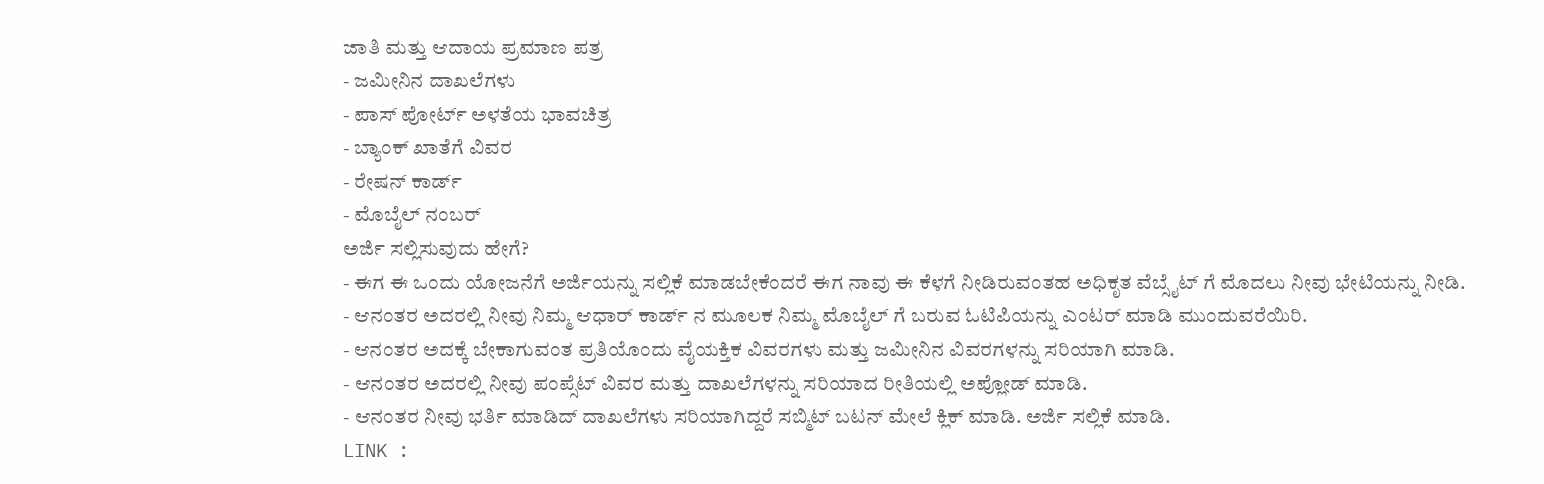ಜಾತಿ ಮತ್ತು ಆದಾಯ ಪ್ರಮಾಣ ಪತ್ರ
- ಜಮೀನಿನ ದಾಖಲೆಗಳು
- ಪಾಸ್ ಪೋರ್ಟ್ ಅಳತೆಯ ಭಾವಚಿತ್ರ
- ಬ್ಯಾಂಕ್ ಖಾತೆಗೆ ವಿವರ
- ರೇಷನ್ ಕಾರ್ಡ್
- ಮೊಬೈಲ್ ನಂಬರ್
ಅರ್ಜಿ ಸಲ್ಲಿಸುವುದು ಹೇಗೆ?
- ಈಗ ಈ ಒಂದು ಯೋಜನೆಗೆ ಅರ್ಜಿಯನ್ನು ಸಲ್ಲಿಕೆ ಮಾಡಬೇಕೆಂದರೆ ಈಗ ನಾವು ಈ ಕೆಳಗೆ ನೀಡಿರುವಂತಹ ಅಧಿಕೃತ ವೆಬ್ಸೈಟ್ ಗೆ ಮೊದಲು ನೀವು ಭೇಟಿಯನ್ನು ನೀಡಿ.
- ಆನಂತರ ಅದರಲ್ಲಿ ನೀವು ನಿಮ್ಮ ಆಧಾರ್ ಕಾರ್ಡ್ ನ ಮೂಲಕ ನಿಮ್ಮ ಮೊಬೈಲ್ ಗೆ ಬರುವ ಓಟಿಪಿಯನ್ನು ಎಂಟರ್ ಮಾಡಿ ಮುಂದುವರೆಯಿರಿ.
- ಆನಂತರ ಅದಕ್ಕೆ ಬೇಕಾಗುವಂತ ಪ್ರತಿಯೊಂದು ವೈಯಕ್ತಿಕ ವಿವರಗಳು ಮತ್ತು ಜಮೀನಿನ ವಿವರಗಳನ್ನು ಸರಿಯಾಗಿ ಮಾಡಿ.
- ಆನಂತರ ಅದರಲ್ಲಿ ನೀವು ಪಂಪ್ಸೆಟ್ ವಿವರ ಮತ್ತು ದಾಖಲೆಗಳನ್ನು ಸರಿಯಾದ ರೀತಿಯಲ್ಲಿ ಅಪ್ಲೋಡ್ ಮಾಡಿ.
- ಆನಂತರ ನೀವು ಭರ್ತಿ ಮಾಡಿದ್ ದಾಖಲೆಗಳು ಸರಿಯಾಗಿದ್ದರೆ ಸಬ್ಮಿಟ್ ಬಟನ್ ಮೇಲೆ ಕ್ಲಿಕ್ ಮಾಡಿ. ಅರ್ಜಿ ಸಲ್ಲಿಕೆ ಮಾಡಿ.
LINK :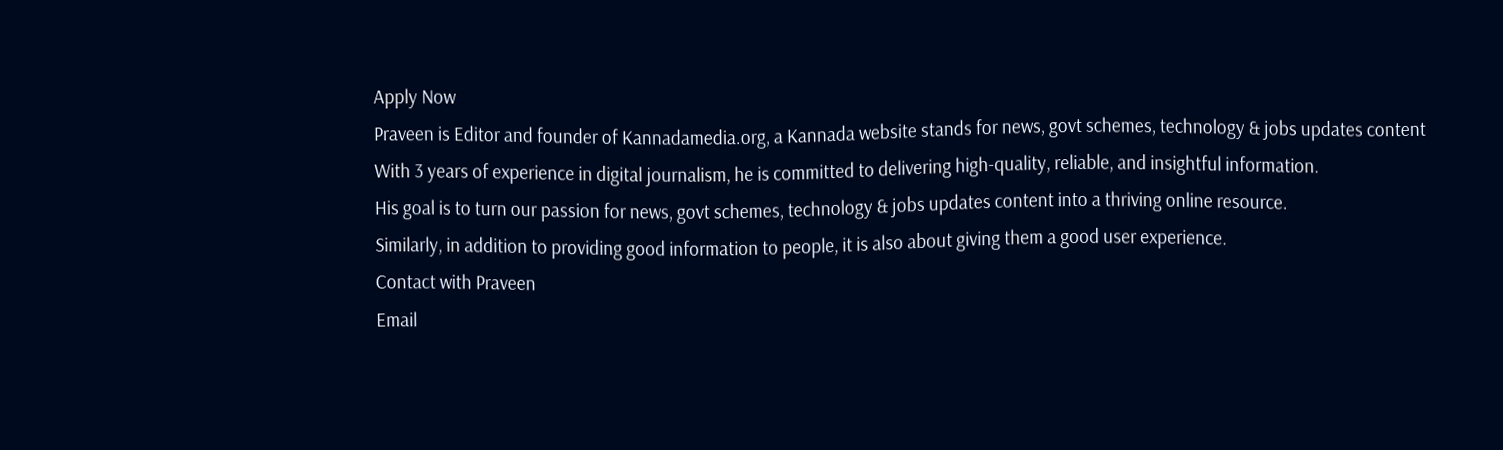Apply Now
Praveen is Editor and founder of Kannadamedia.org, a Kannada website stands for news, govt schemes, technology & jobs updates content With 3 years of experience in digital journalism, he is committed to delivering high-quality, reliable, and insightful information.
His goal is to turn our passion for news, govt schemes, technology & jobs updates content into a thriving online resource.
Similarly, in addition to providing good information to people, it is also about giving them a good user experience.
Contact with Praveen
Email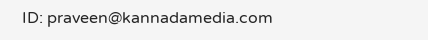ID: praveen@kannadamedia.com